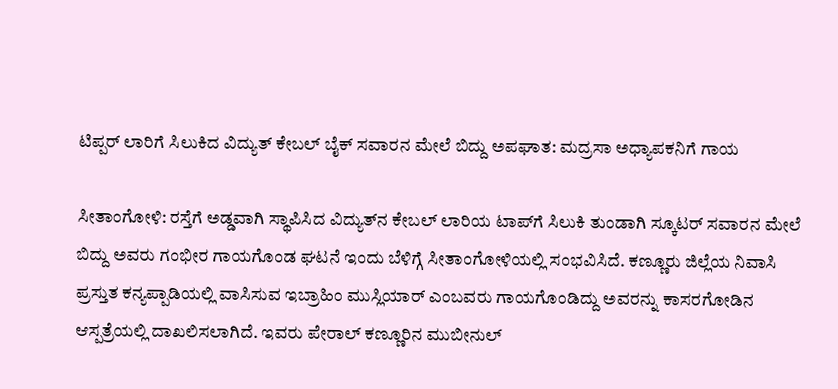ಟಿಪ್ಪರ್ ಲಾರಿಗೆ ಸಿಲುಕಿದ ವಿದ್ಯುತ್ ಕೇಬಲ್ ಬೈಕ್ ಸವಾರನ ಮೇಲೆ ಬಿದ್ದು ಅಪಘಾತ: ಮದ್ರಸಾ ಅಧ್ಯಾಪಕನಿಗೆ ಗಾಯ

ಸೀತಾಂಗೋಳಿ: ರಸ್ತೆಗೆ ಅಡ್ಡವಾಗಿ ಸ್ಥಾಪಿಸಿದ ವಿದ್ಯುತ್‌ನ ಕೇಬಲ್ ಲಾರಿಯ ಟಾಪ್‌ಗೆ ಸಿಲುಕಿ ತುಂಡಾಗಿ ಸ್ಕೂಟರ್ ಸವಾರನ ಮೇಲೆ ಬಿದ್ದು ಅವರು ಗಂಭೀರ ಗಾಯಗೊಂಡ ಘಟನೆ ಇಂದು ಬೆಳಿಗ್ಗೆ ಸೀತಾಂಗೋಳಿಯಲ್ಲಿ ಸಂಭವಿಸಿದೆ. ಕಣ್ಣೂರು ಜಿಲ್ಲೆಯ ನಿವಾಸಿ ಪ್ರಸ್ತುತ ಕನ್ಯಪ್ಪಾಡಿಯಲ್ಲಿ ವಾಸಿಸುವ ಇಬ್ರಾಹಿಂ ಮುಸ್ಲಿಯಾರ್ ಎಂಬವರು ಗಾಯಗೊಂಡಿದ್ದು ಅವರನ್ನು ಕಾಸರಗೋಡಿನ ಆಸ್ಪತ್ರೆಯಲ್ಲಿ ದಾಖಲಿಸಲಾಗಿದೆ. ಇವರು ಪೇರಾಲ್ ಕಣ್ಣೂರಿನ ಮುಬೀನುಲ್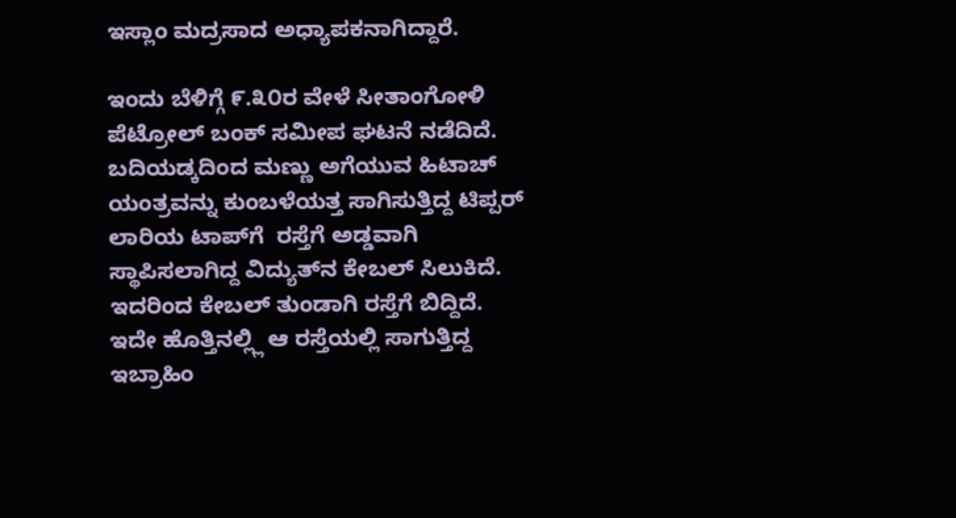ಇಸ್ಲಾಂ ಮದ್ರಸಾದ ಅಧ್ಯಾಪಕನಾಗಿದ್ದಾರೆ.

ಇಂದು ಬೆಳಿಗ್ಗೆ ೯.೩೦ರ ವೇಳೆ ಸೀತಾಂಗೋಳಿ ಪೆಟ್ರೋಲ್ ಬಂಕ್ ಸಮೀಪ ಘಟನೆ ನಡೆದಿದೆ. ಬದಿಯಡ್ಕದಿಂದ ಮಣ್ಣು ಅಗೆಯುವ ಹಿಟಾಚ್ ಯಂತ್ರವನ್ನು ಕುಂಬಳೆಯತ್ತ ಸಾಗಿಸುತ್ತಿದ್ದ ಟಿಪ್ಪರ್ ಲಾರಿಯ ಟಾಪ್‌ಗೆ  ರಸ್ತೆಗೆ ಅಡ್ಡವಾಗಿ ಸ್ಥಾಪಿಸಲಾಗಿದ್ದ ವಿದ್ಯುತ್‌ನ ಕೇಬಲ್ ಸಿಲುಕಿದೆ. ಇದರಿಂದ ಕೇಬಲ್ ತುಂಡಾಗಿ ರಸ್ತೆಗೆ ಬಿದ್ದಿದೆ. ಇದೇ ಹೊತ್ತಿನಲ್ಲ್ಲಿ ಆ ರಸ್ತೆಯಲ್ಲಿ ಸಾಗುತ್ತಿದ್ದ ಇಬ್ರಾಹಿಂ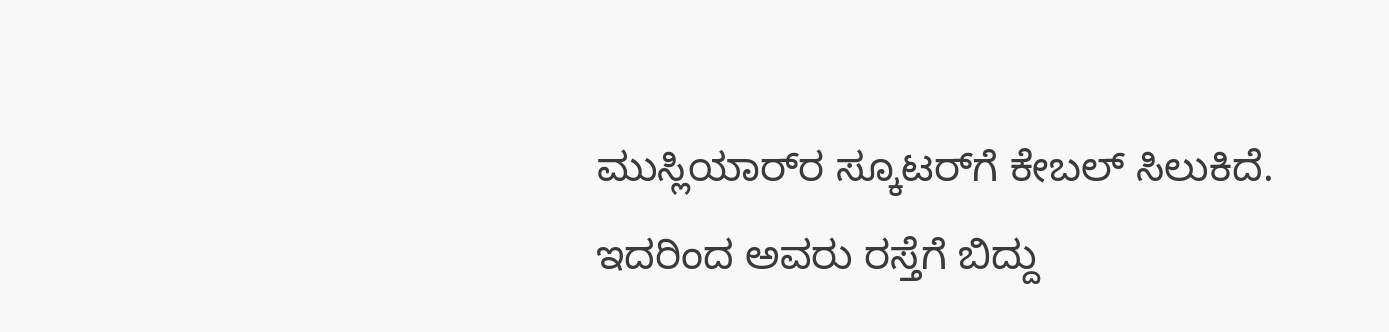ಮುಸ್ಲಿಯಾರ್‌ರ ಸ್ಕೂಟರ್‌ಗೆ ಕೇಬಲ್ ಸಿಲುಕಿದೆ. ಇದರಿಂದ ಅವರು ರಸ್ತೆಗೆ ಬಿದ್ದು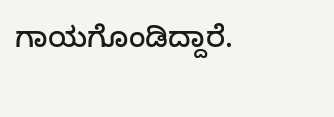ಗಾಯಗೊಂಡಿದ್ದಾರೆ.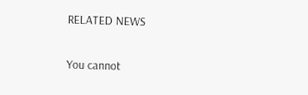RELATED NEWS

You cannot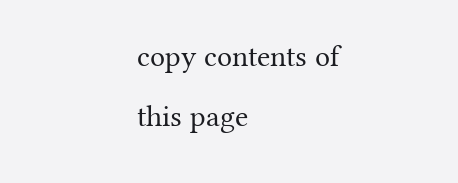copy contents of this page